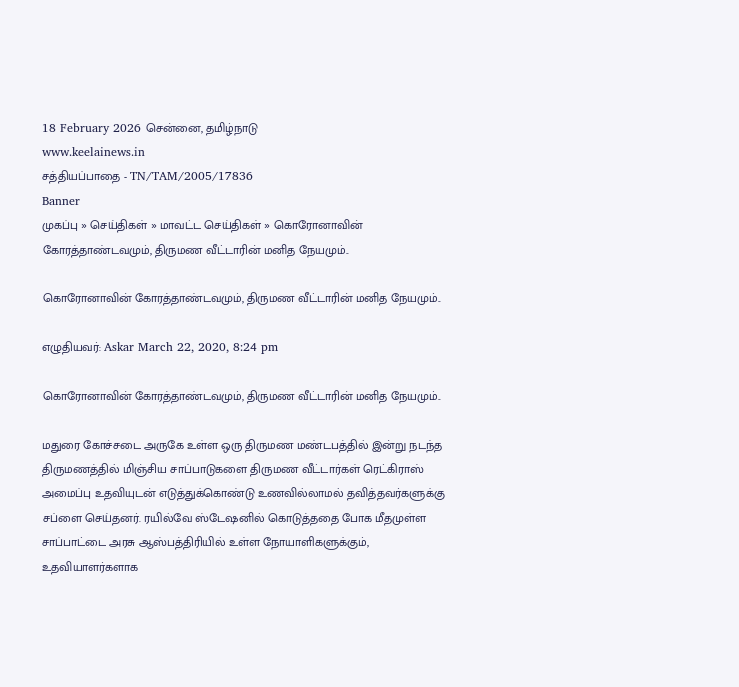18 February 2026 சென்னை, தமிழ்நாடு
www.keelainews.in
சத்தியப்பாதை - TN/TAM/2005/17836
Banner
முகப்பு » செய்திகள் » மாவட்ட செய்திகள் » கொரோனாவின் கோரத்தாண்டவமும், திருமண வீட்டாரின் மனித நேயமும்..

கொரோனாவின் கோரத்தாண்டவமும், திருமண வீட்டாரின் மனித நேயமும்..

எழுதியவர்: Askar March 22, 2020, 8:24 pm

கொரோனாவின் கோரத்தாண்டவமும், திருமண வீட்டாரின் மனித நேயமும்..

மதுரை கோச்சடை அருகே உள்ள ஒரு திருமண மண்டபத்தில் இன்று நடந்த திருமணத்தில் மிஞ்சிய சாப்பாடுகளை திருமண வீட்டார்கள் ரெட்கிராஸ் அமைப்பு உதவியுடன் எடுத்துக்கொண்டு உணவில்லாமல் தவித்தவர்களுக்கு சப்ளை செய்தனர். ரயில்வே ஸ்டேஷனில் கொடுத்ததை போக மீதமுள்ள சாப்பாட்டை அரசு ஆஸ்பத்திரியில் உள்ள நோயாளிகளுக்கும், உதவியாளர்களாக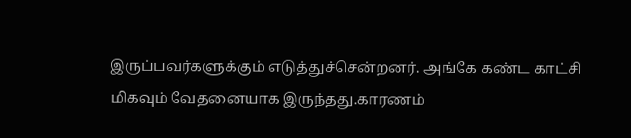இருப்பவர்களுக்கும் எடுத்துச்சென்றனர். அங்கே கண்ட காட்சி மிகவும் வேதனையாக இருந்தது.காரணம்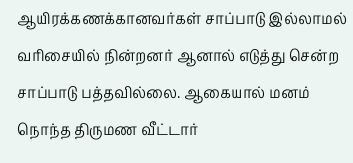ஆயிரக்கணக்கானவர்கள் சாப்பாடு இல்லாமல் வரிசையில் நின்றனர் ஆனால் எடுத்து சென்ற சாப்பாடு பத்தவில்லை. ஆகையால் மனம் நொந்த திருமண வீட்டார்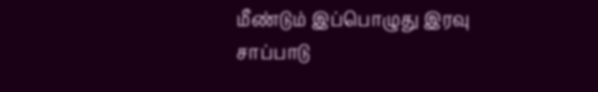மீண்டும் இப்பொழுது இரவு சாப்பாடு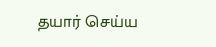தயார் செய்ய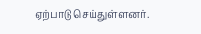ஏற்பாடு செய்துள்ளனர்.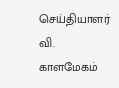செய்தியாளர் வி. காளமேகம்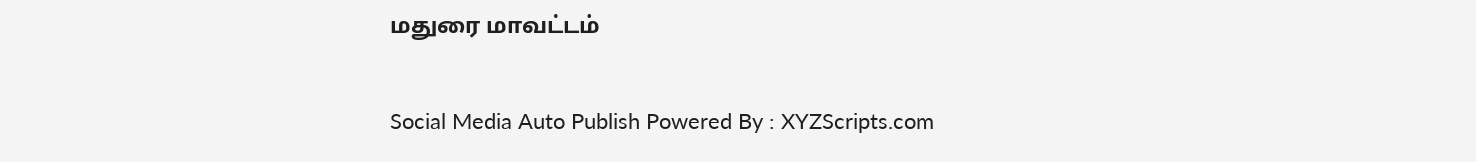மதுரை மாவட்டம்

Social Media Auto Publish Powered By : XYZScripts.com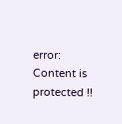error: Content is protected !!